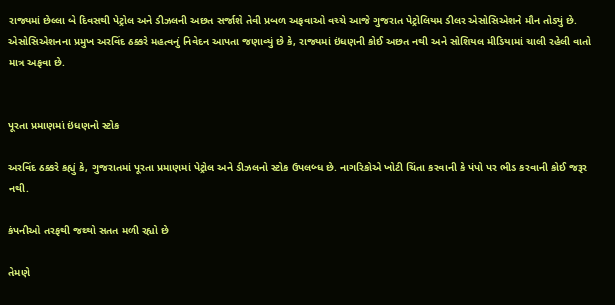રાજ્યમાં છેલ્લા બે દિવસથી પેટ્રોલ અને ડીઝલની અછત સર્જાશે તેવી પ્રબળ અફવાઓ વચ્ચે આજે ગુજરાત પેટ્રોલિયમ ડીલર એસોસિએશને મૌન તોડ્યું છે. એસોસિએશનના પ્રમુખ અરવિંદ ઠક્કરે મહત્વનું નિવેદન આપતા જણાવ્યું છે કે, રાજ્યમાં ઇંધણની કોઈ અછત નથી અને સોશિયલ મીડિયામાં ચાલી રહેલી વાતો માત્ર અફવા છે.


પૂરતા પ્રમાણમાં ઇંધણનો સ્ટોક

અરવિંદ ઠક્કરે કહ્યું કે, ગુજરાતમાં પૂરતા પ્રમાણમાં પેટ્રોલ અને ડીઝલનો સ્ટોક ઉપલબ્ધ છે. નાગરિકોએ ખોટી ચિંતા કરવાની કે પંપો પર ભીડ કરવાની કોઈ જરૂર નથી.

કંપનીઓ તરફથી જથ્થો સતત મળી રહ્યો છે

તેમણે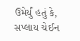ઉમેર્યું હતું કે, સપ્લાય ચેઈન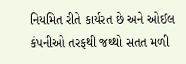નિયમિત રીતે કાર્યરત છે અને ઓઈલ કંપનીઓ તરફથી જથ્થો સતત મળી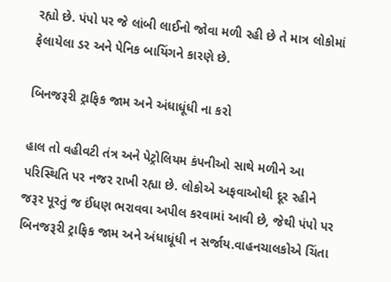રહ્યો છે. પંપો પર જે લાંબી લાઈનો જોવા મળી રહી છે તે માત્ર લોકોમાં ફેલાયેલા ડર અને પેનિક બાયિંગને કારણે છે.

બિનજરૂરી ટ્રાફિક જામ અને અંધાધૂંધી ના કરો

હાલ તો વહીવટી તંત્ર અને પેટ્રોલિયમ કંપનીઓ સાથે મળીને આ પરિસ્થિતિ પર નજર રાખી રહ્યા છે. લોકોએ અફવાઓથી દૂર રહીને જરૂર પૂરતું જ ઈંધણ ભરાવવા અપીલ કરવામાં આવી છે, જેથી પંપો પર બિનજરૂરી ટ્રાફિક જામ અને અંધાધૂંધી ન સર્જાય.વાહનચાલકોએ ચિંતા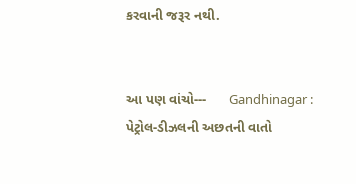કરવાની જરૂર નથી.


આ પણ વાંચો---      Gandhinagar : પેટ્રોલ-ડીઝલની અછતની વાતો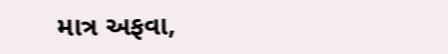માત્ર અફવા,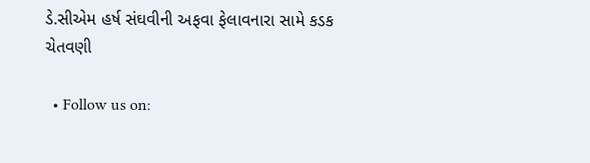ડે.સીએમ હર્ષ સંઘવીની અફવા ફેલાવનારા સામે કડક ચેતવણી

  • Follow us on: